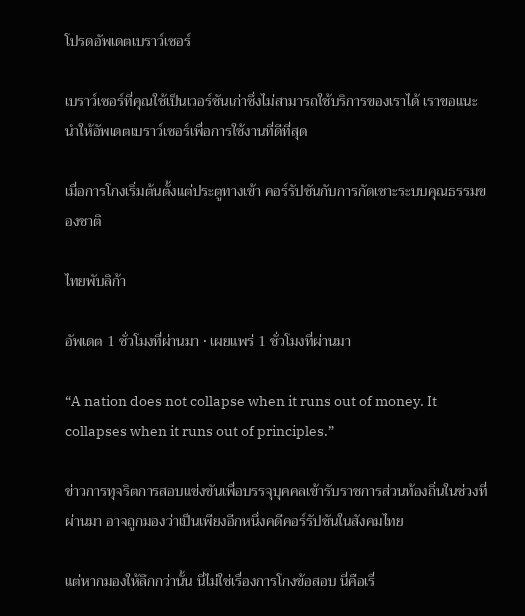โปรดอัพเดตเบราว์เซอร์

เบราว์เซอร์ที่คุณใช้เป็นเวอร์ชันเก่าซึ่งไม่สามารถใช้บริการของเราได้ เราขอแนะนำให้อัพเดตเบราว์เซอร์เพื่อการใช้งานที่ดีที่สุด

เมื่อการโกงเริ่มต้นตั้งแต่ประตูทางเข้า คอร์รัปชันกับการกัดเซาะระบบคุณธรรมของชาติ

ไทยพับลิก้า

อัพเดต 1 ชั่วโมงที่ผ่านมา • เผยแพร่ 1 ชั่วโมงที่ผ่านมา

“A nation does not collapse when it runs out of money. It collapses when it runs out of principles.”

ข่าวการทุจริตการสอบแข่งขันเพื่อบรรจุบุคคลเข้ารับราชการส่วนท้องถิ่นในช่วงที่ผ่านมา อาจถูกมองว่าเป็นเพียงอีกหนึ่งคดีคอร์รัปชันในสังคมไทย

แต่หากมองให้ลึกกว่านั้น นี่ไม่ใช่เรื่องการโกงข้อสอบ นี่คือเรื่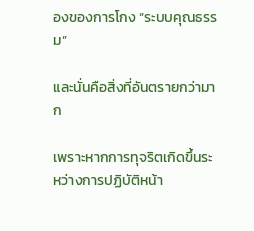องของการโกง “ระบบคุณธรรม”

และนั่นคือสิ่งที่อันตรายกว่ามาก

เพราะหากการทุจริตเกิดขึ้นระหว่างการปฏิบัติหน้า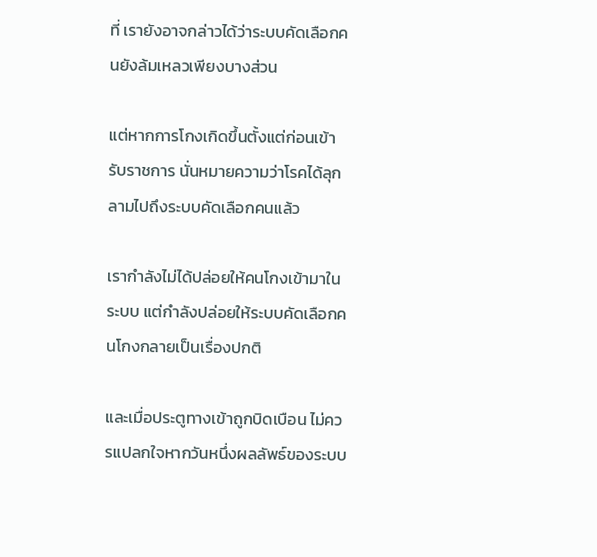ที่ เรายังอาจกล่าวได้ว่าระบบคัดเลือกคนยังล้มเหลวเพียงบางส่วน

แต่หากการโกงเกิดขึ้นตั้งแต่ก่อนเข้ารับราชการ นั่นหมายความว่าโรคได้ลุกลามไปถึงระบบคัดเลือกคนแล้ว

เรากำลังไม่ได้ปล่อยให้คนโกงเข้ามาในระบบ แต่กำลังปล่อยให้ระบบคัดเลือกคนโกงกลายเป็นเรื่องปกติ

และเมื่อประตูทางเข้าถูกบิดเบือน ไม่ควรแปลกใจหากวันหนึ่งผลลัพธ์ของระบบ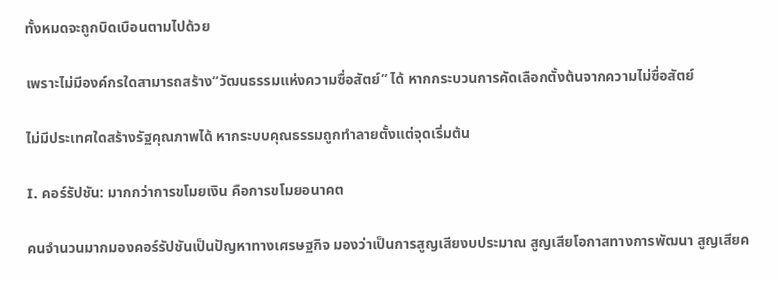ทั้งหมดจะถูกบิดเบือนตามไปด้วย

เพราะไม่มีองค์กรใดสามารถสร้าง“วัฒนธรรมแห่งความซื่อสัตย์” ได้ หากกระบวนการคัดเลือกตั้งต้นจากความไม่ซื่อสัตย์

ไม่มีประเทศใดสร้างรัฐคุณภาพได้ หากระบบคุณธรรมถูกทำลายตั้งแต่จุดเริ่มต้น

I. คอร์รัปชัน: มากกว่าการขโมยเงิน คือการขโมยอนาคต

คนจำนวนมากมองคอร์รัปชันเป็นปัญหาทางเศรษฐกิจ มองว่าเป็นการสูญเสียงบประมาณ สูญเสียโอกาสทางการพัฒนา สูญเสียค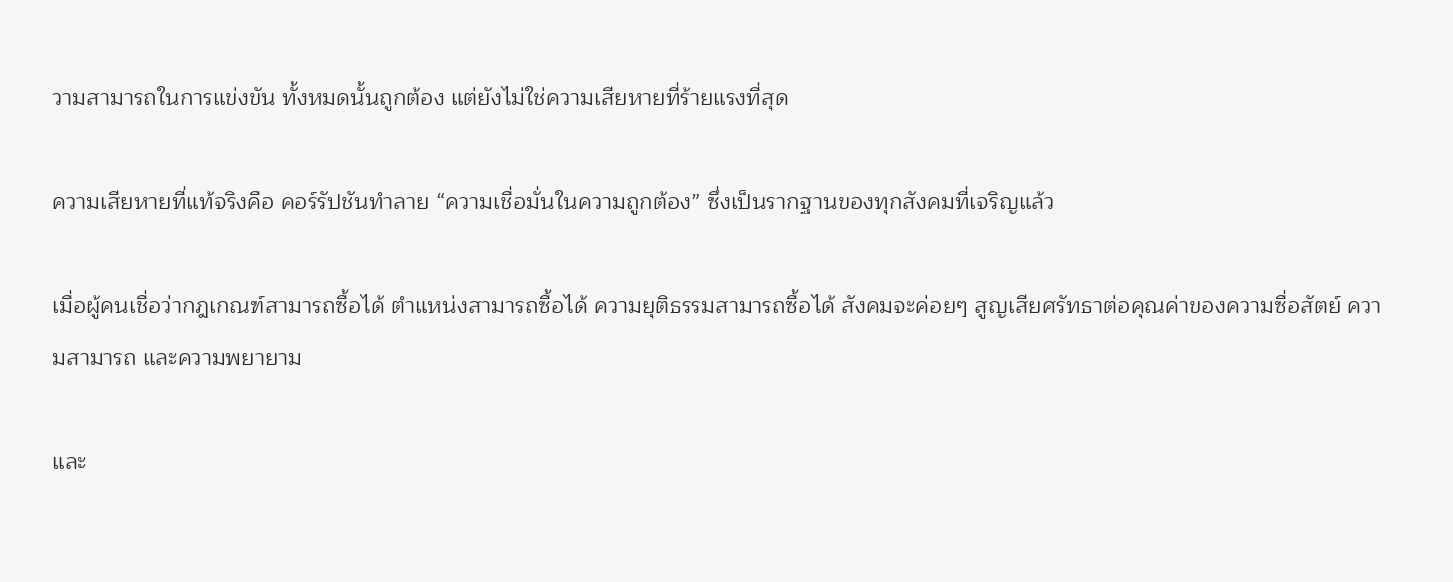วามสามารถในการแข่งขัน ทั้งหมดนั้นถูกต้อง แต่ยังไม่ใช่ความเสียหายที่ร้ายแรงที่สุด

ความเสียหายที่แท้จริงคือ คอร์รัปชันทำลาย “ความเชื่อมั่นในความถูกต้อง” ซึ่งเป็นรากฐานของทุกสังคมที่เจริญแล้ว

เมื่อผู้คนเชื่อว่ากฎเกณฑ์สามารถซื้อได้ ตำแหน่งสามารถซื้อได้ ความยุติธรรมสามารถซื้อได้ สังคมจะค่อยๆ สูญเสียศรัทธาต่อคุณค่าของความซื่อสัตย์ ความสามารถ และความพยายาม

และ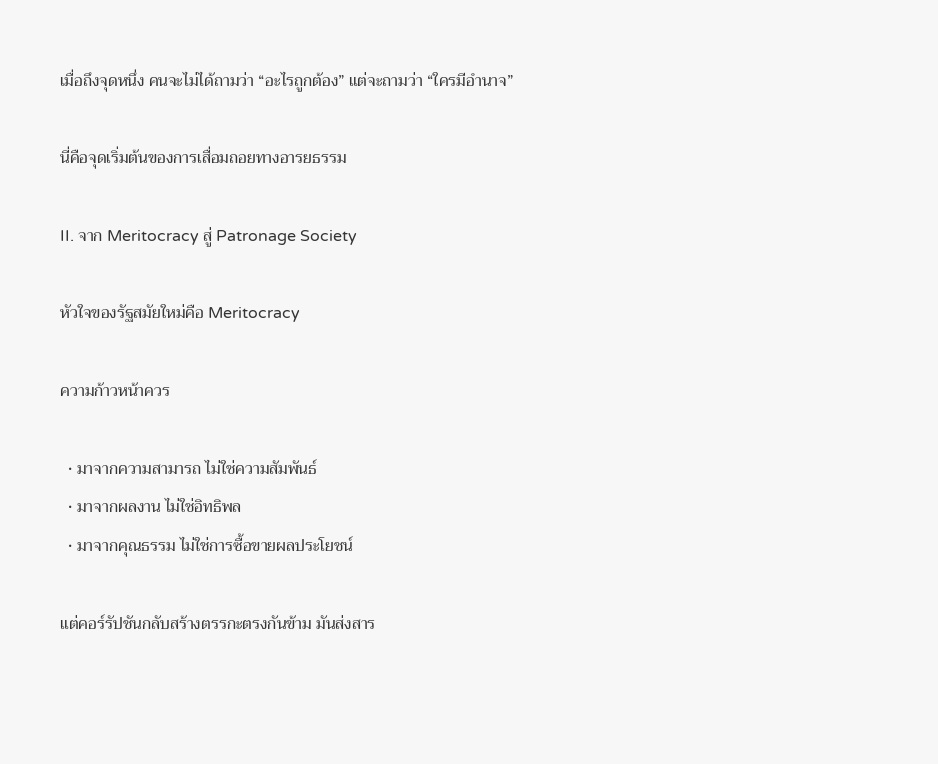เมื่อถึงจุดหนึ่ง คนจะไม่ได้ถามว่า “อะไรถูกต้อง” แต่จะถามว่า “ใครมีอำนาจ”

นี่คือจุดเริ่มต้นของการเสื่อมถอยทางอารยธรรม

II. จาก Meritocracy สู่ Patronage Society

หัวใจของรัฐสมัยใหม่คือ Meritocracy

ความก้าวหน้าควร

  • มาจากความสามารถ ไม่ใช่ความสัมพันธ์
  • มาจากผลงาน ไม่ใช่อิทธิพล
  • มาจากคุณธรรม ไม่ใช่การซื้อขายผลประโยชน์

แต่คอร์รัปชันกลับสร้างตรรกะตรงกันข้าม มันส่งสาร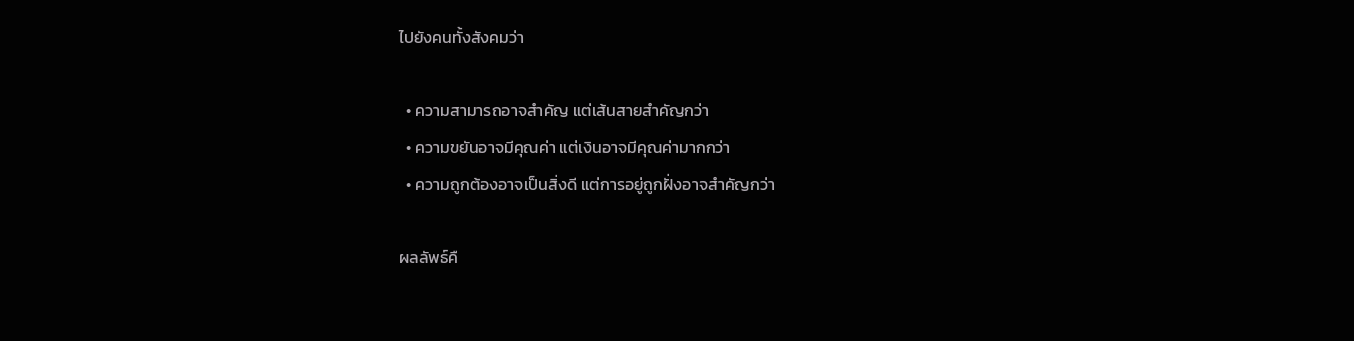ไปยังคนทั้งสังคมว่า

  • ความสามารถอาจสำคัญ แต่เส้นสายสำคัญกว่า
  • ความขยันอาจมีคุณค่า แต่เงินอาจมีคุณค่ามากกว่า
  • ความถูกต้องอาจเป็นสิ่งดี แต่การอยู่ถูกฝั่งอาจสำคัญกว่า

ผลลัพธ์คื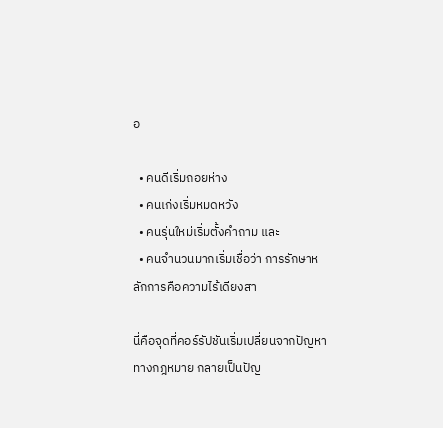อ

  • คนดีเริ่มถอยห่าง
  • คนเก่งเริ่มหมดหวัง
  • คนรุ่นใหม่เริ่มตั้งคำถาม และ
  • คนจำนวนมากเริ่มเชื่อว่า การรักษาหลักการคือความไร้เดียงสา

นี่คือจุดที่คอร์รัปชันเริ่มเปลี่ยนจากปัญหาทางกฎหมาย กลายเป็นปัญ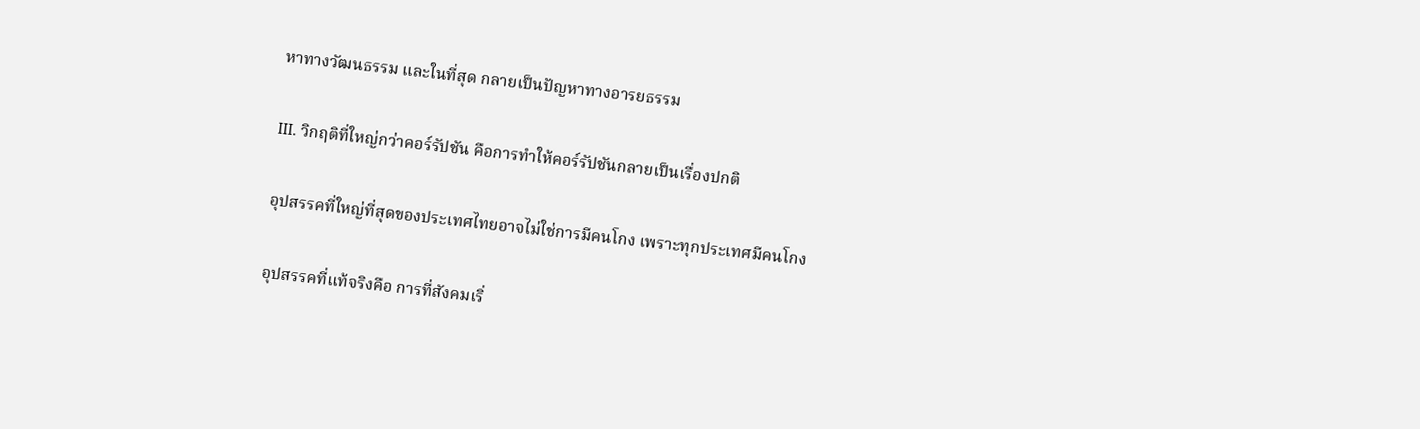หาทางวัฒนธรรม และในที่สุด กลายเป็นปัญหาทางอารยธรรม

III. วิกฤติที่ใหญ่กว่าคอร์รัปชัน คือการทำให้คอร์รัปชันกลายเป็นเรื่องปกติ

อุปสรรคที่ใหญ่ที่สุดของประเทศไทยอาจไม่ใช่การมีคนโกง เพราะทุกประเทศมีคนโกง

อุปสรรคที่แท้จริงคือ การที่สังคมเริ่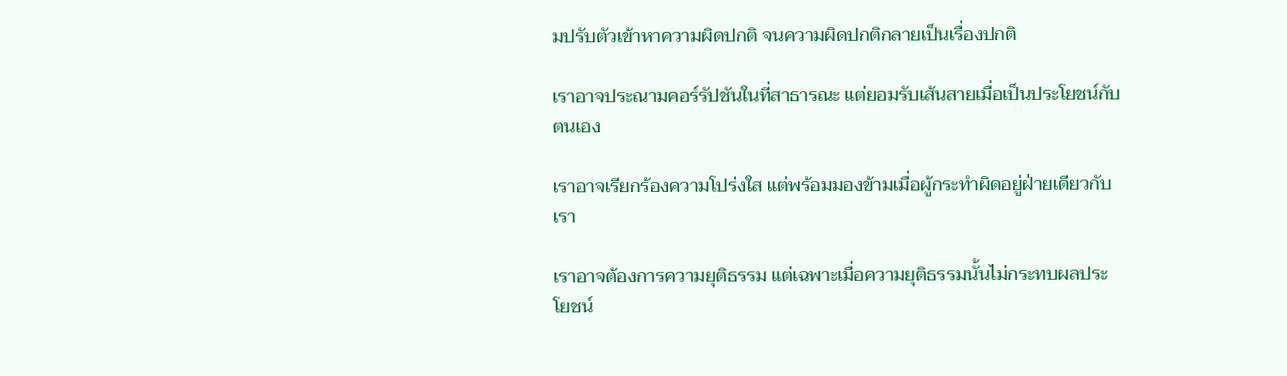มปรับตัวเข้าหาความผิดปกติ จนความผิดปกติกลายเป็นเรื่องปกติ

เราอาจประณามคอร์รัปชันในที่สาธารณะ แต่ยอมรับเส้นสายเมื่อเป็นประโยชน์กับตนเอง

เราอาจเรียกร้องความโปร่งใส แต่พร้อมมองข้ามเมื่อผู้กระทำผิดอยู่ฝ่ายเดียวกับเรา

เราอาจต้องการความยุติธรรม แต่เฉพาะเมื่อความยุติธรรมนั้นไม่กระทบผลประโยชน์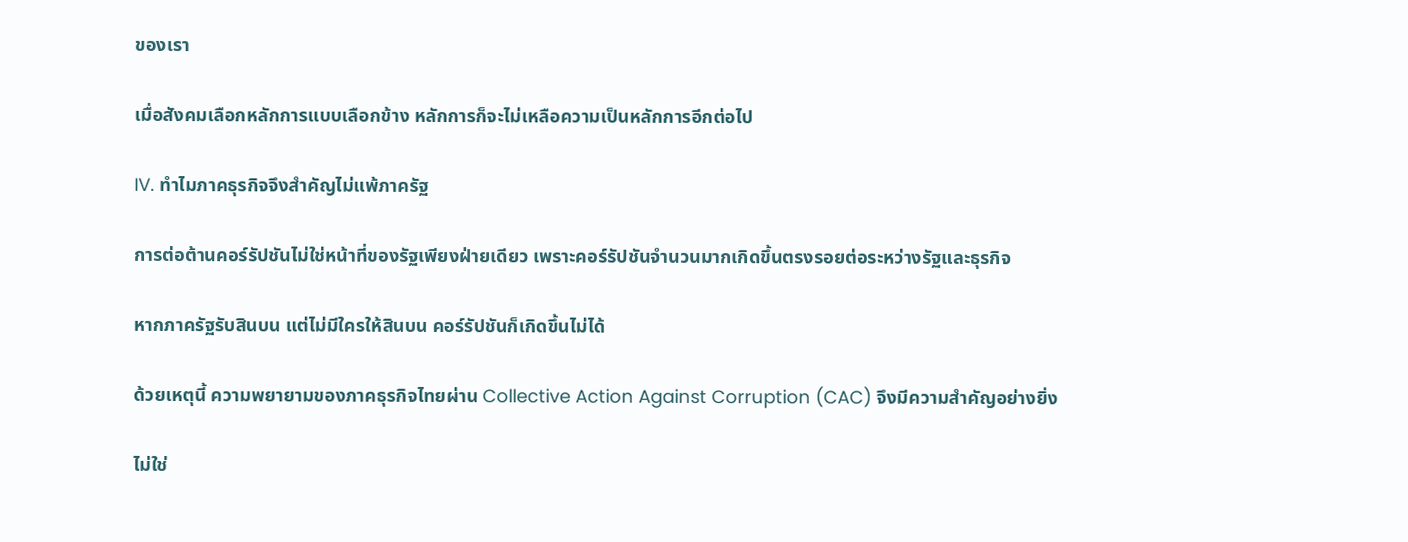ของเรา

เมื่อสังคมเลือกหลักการแบบเลือกข้าง หลักการก็จะไม่เหลือความเป็นหลักการอีกต่อไป

IV. ทำไมภาคธุรกิจจึงสำคัญไม่แพ้ภาครัฐ

การต่อต้านคอร์รัปชันไม่ใช่หน้าที่ของรัฐเพียงฝ่ายเดียว เพราะคอร์รัปชันจำนวนมากเกิดขึ้นตรงรอยต่อระหว่างรัฐและธุรกิจ

หากภาครัฐรับสินบน แต่ไม่มีใครให้สินบน คอร์รัปชันก็เกิดขึ้นไม่ได้

ด้วยเหตุนี้ ความพยายามของภาคธุรกิจไทยผ่าน Collective Action Against Corruption (CAC) จึงมีความสำคัญอย่างยิ่ง

ไม่ใช่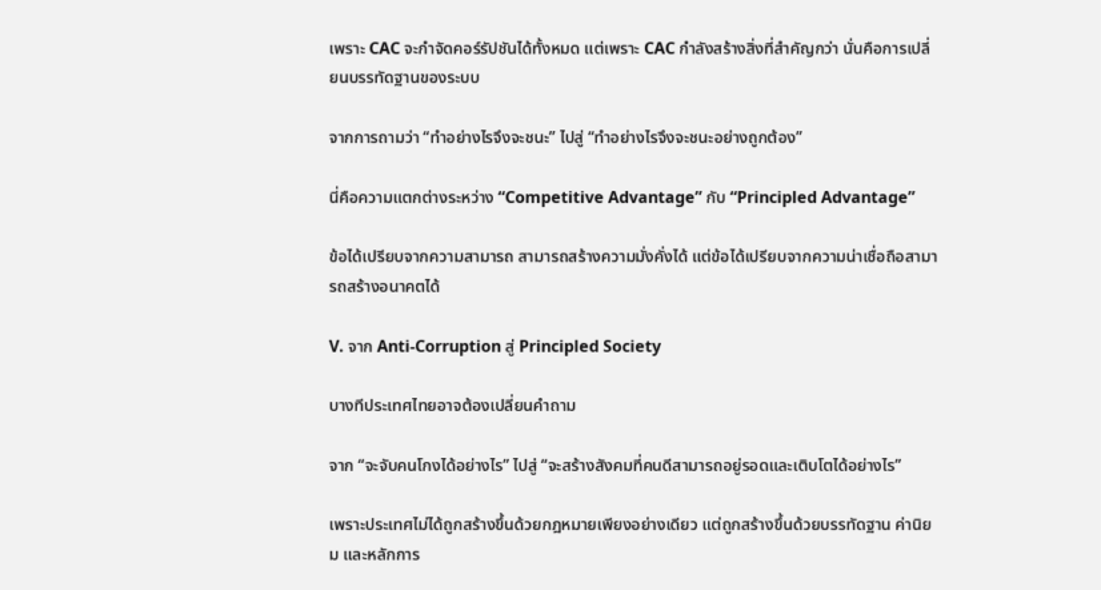เพราะ CAC จะกำจัดคอร์รัปชันได้ทั้งหมด แต่เพราะ CAC กำลังสร้างสิ่งที่สำคัญกว่า นั่นคือการเปลี่ยนบรรทัดฐานของระบบ

จากการถามว่า “ทำอย่างไรจึงจะชนะ” ไปสู่ “ทำอย่างไรจึงจะชนะอย่างถูกต้อง”

นี่คือความแตกต่างระหว่าง “Competitive Advantage” กับ “Principled Advantage”

ข้อได้เปรียบจากความสามารถ สามารถสร้างความมั่งคั่งได้ แต่ข้อได้เปรียบจากความน่าเชื่อถือสามารถสร้างอนาคตได้

V. จาก Anti-Corruption สู่ Principled Society

บางทีประเทศไทยอาจต้องเปลี่ยนคำถาม

จาก “จะจับคนโกงได้อย่างไร” ไปสู่ “จะสร้างสังคมที่คนดีสามารถอยู่รอดและเติบโตได้อย่างไร”

เพราะประเทศไม่ได้ถูกสร้างขึ้นด้วยกฎหมายเพียงอย่างเดียว แต่ถูกสร้างขึ้นด้วยบรรทัดฐาน ค่านิยม และหลักการ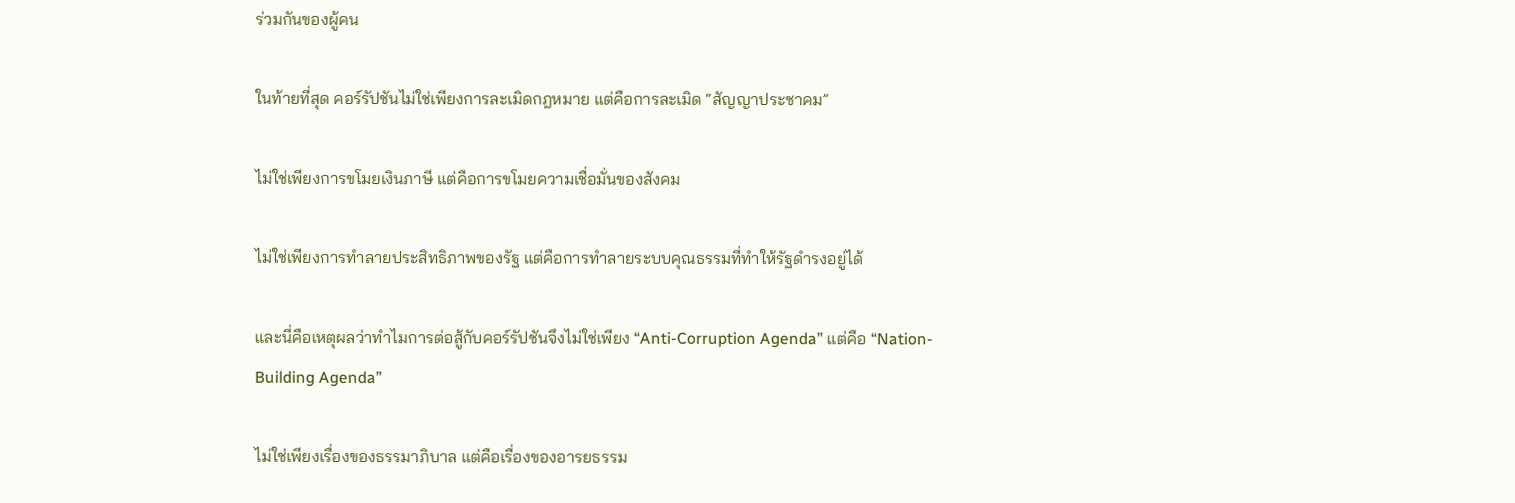ร่วมกันของผู้คน

ในท้ายที่สุด คอร์รัปชันไม่ใช่เพียงการละเมิดกฎหมาย แต่คือการละเมิด “สัญญาประชาคม”

ไม่ใช่เพียงการขโมยเงินภาษี แต่คือการขโมยความเชื่อมั่นของสังคม

ไม่ใช่เพียงการทำลายประสิทธิภาพของรัฐ แต่คือการทำลายระบบคุณธรรมที่ทำให้รัฐดำรงอยู่ได้

และนี่คือเหตุผลว่าทำไมการต่อสู้กับคอร์รัปชันจึงไม่ใช่เพียง “Anti-Corruption Agenda” แต่คือ “Nation-Building Agenda”

ไม่ใช่เพียงเรื่องของธรรมาภิบาล แต่คือเรื่องของอารยธรรม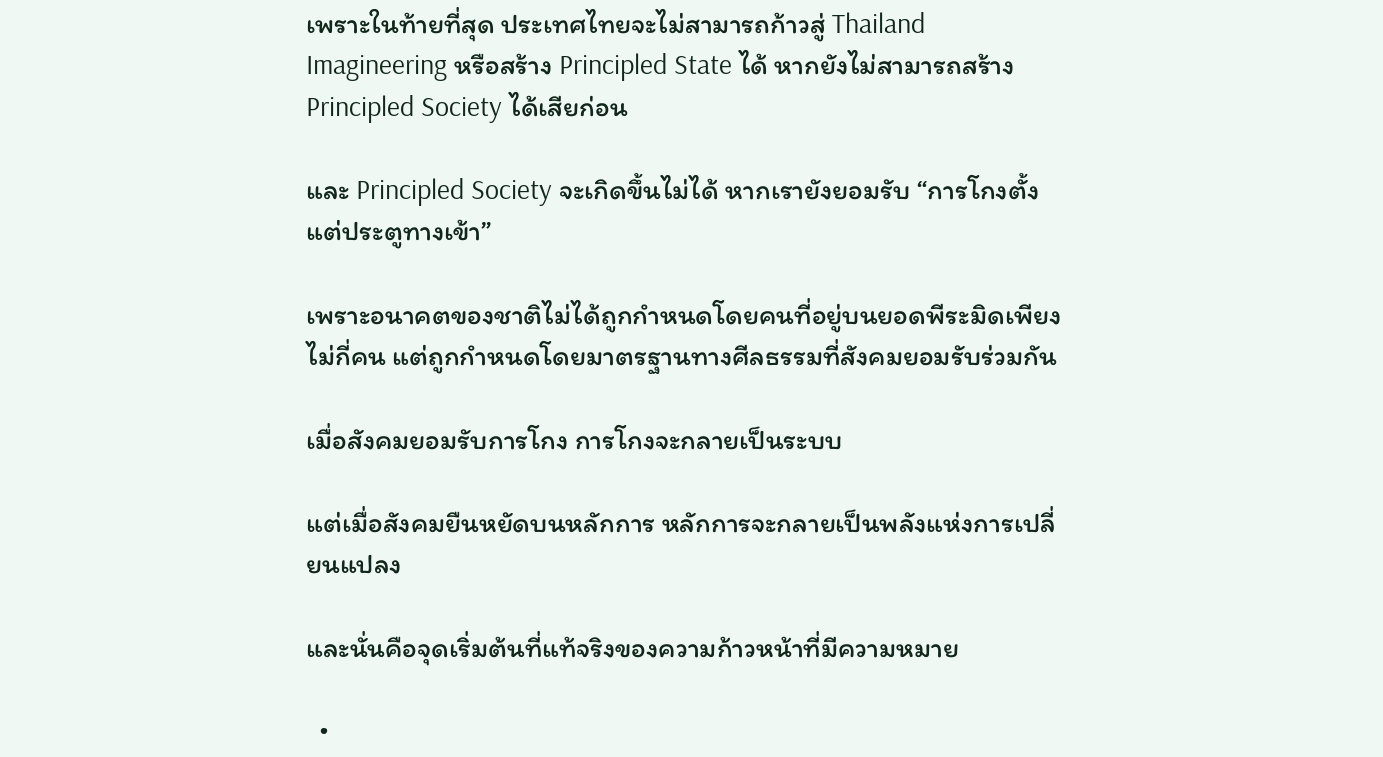เพราะในท้ายที่สุด ประเทศไทยจะไม่สามารถก้าวสู่ Thailand Imagineering หรือสร้าง Principled State ได้ หากยังไม่สามารถสร้าง Principled Society ได้เสียก่อน

และ Principled Society จะเกิดขึ้นไม่ได้ หากเรายังยอมรับ “การโกงตั้งแต่ประตูทางเข้า”

เพราะอนาคตของชาติไม่ได้ถูกกำหนดโดยคนที่อยู่บนยอดพีระมิดเพียงไม่กี่คน แต่ถูกกำหนดโดยมาตรฐานทางศีลธรรมที่สังคมยอมรับร่วมกัน

เมื่อสังคมยอมรับการโกง การโกงจะกลายเป็นระบบ

แต่เมื่อสังคมยืนหยัดบนหลักการ หลักการจะกลายเป็นพลังแห่งการเปลี่ยนแปลง

และนั่นคือจุดเริ่มต้นที่แท้จริงของความก้าวหน้าที่มีความหมาย

  •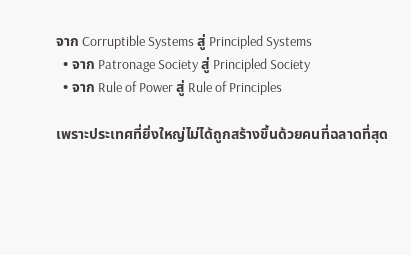จาก Corruptible Systems สู่ Principled Systems
  • จาก Patronage Society สู่ Principled Society
  • จาก Rule of Power สู่ Rule of Principles

เพราะประเทศที่ยิ่งใหญ่ไม่ได้ถูกสร้างขึ้นด้วยคนที่ฉลาดที่สุด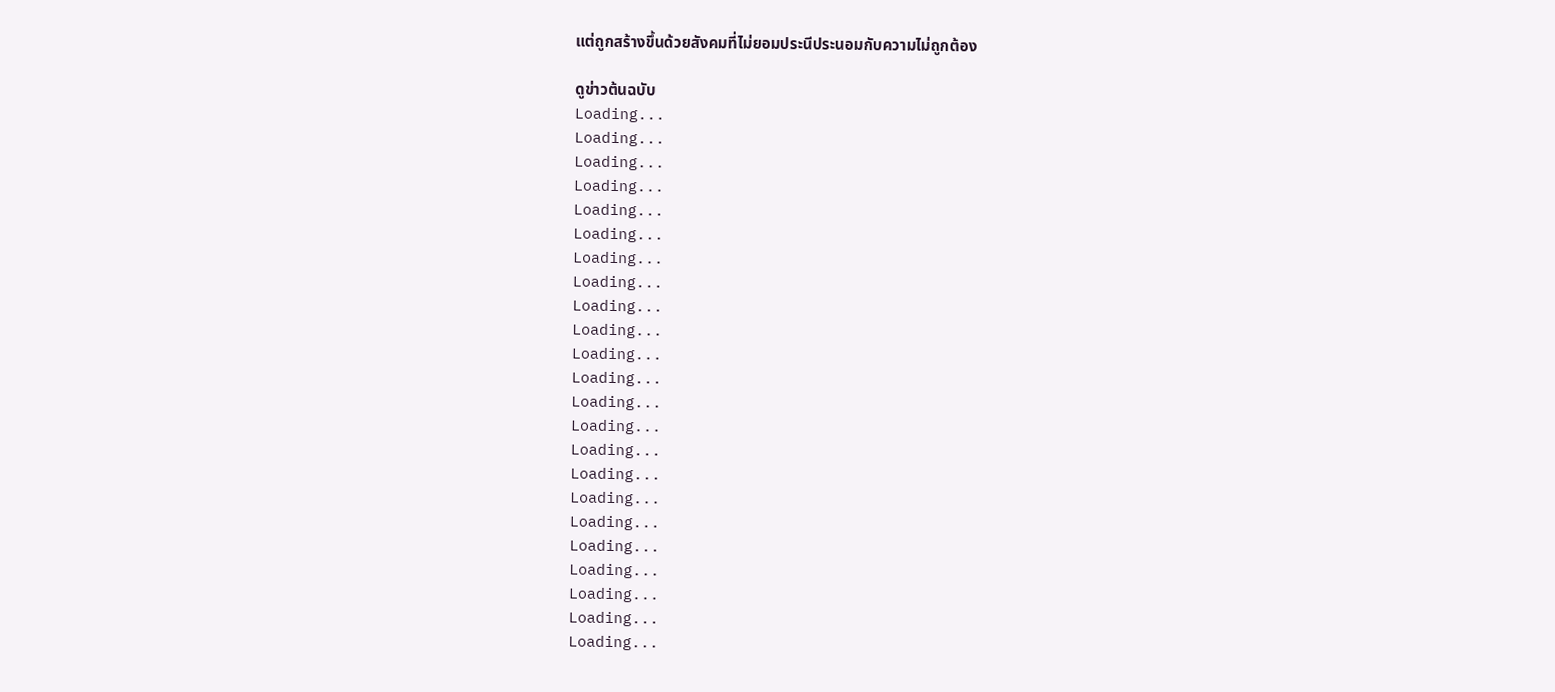แต่ถูกสร้างขึ้นด้วยสังคมที่ไม่ยอมประนีประนอมกับความไม่ถูกต้อง

ดูข่าวต้นฉบับ
Loading...
Loading...
Loading...
Loading...
Loading...
Loading...
Loading...
Loading...
Loading...
Loading...
Loading...
Loading...
Loading...
Loading...
Loading...
Loading...
Loading...
Loading...
Loading...
Loading...
Loading...
Loading...
Loading...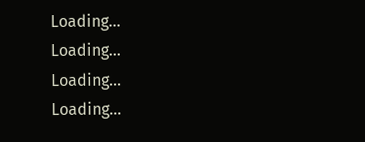Loading...
Loading...
Loading...
Loading...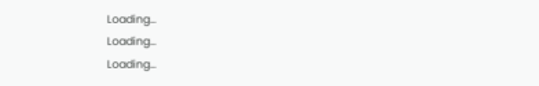Loading...
Loading...
Loading...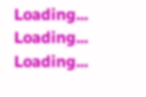Loading...
Loading...
Loading...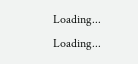Loading...
Loading...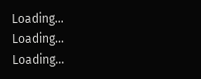Loading...
Loading...
Loading...